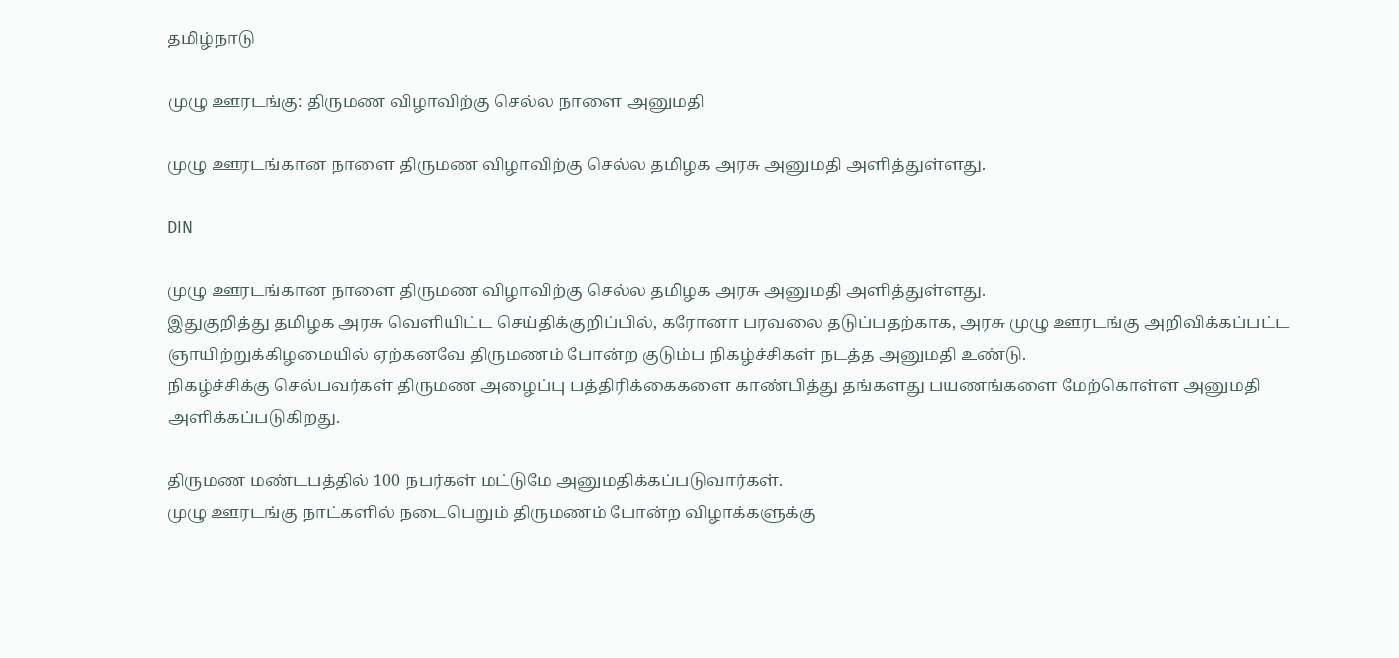தமிழ்நாடு

முழு ஊரடங்கு: திருமண விழாவிற்கு செல்ல நாளை அனுமதி

முழு ஊரடங்கான நாளை திருமண விழாவிற்கு செல்ல தமிழக அரசு அனுமதி அளித்துள்ளது.

DIN

முழு ஊரடங்கான நாளை திருமண விழாவிற்கு செல்ல தமிழக அரசு அனுமதி அளித்துள்ளது.
இதுகுறித்து தமிழக அரசு வெளியிட்ட செய்திக்குறிப்பில், கரோனா பரவலை தடுப்பதற்காக, அரசு முழு ஊரடங்கு அறிவிக்கப்பட்ட ஞாயிற்றுக்கிழமையில் ஏற்கனவே திருமணம் போன்ற குடும்ப நிகழ்ச்சிகள் நடத்த அனுமதி உண்டு.
நிகழ்ச்சிக்கு செல்பவர்கள் திருமண அழைப்பு பத்திரிக்கைகளை காண்பித்து தங்களது பயணங்களை மேற்கொள்ள அனுமதி அளிக்கப்படுகிறது.

திருமண மண்டபத்தில் 100 நபர்கள் மட்டுமே அனுமதிக்கப்படுவார்கள்.
முழு ஊரடங்கு நாட்களில் நடைபெறும் திருமணம் போன்ற விழாக்களுக்கு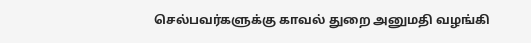செல்பவர்களுக்கு காவல் துறை அனுமதி வழங்கி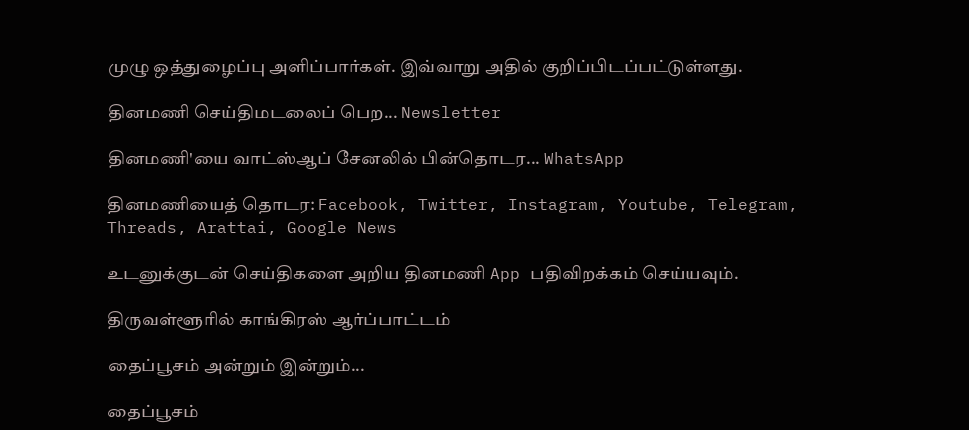முழு ஒத்துழைப்பு அளிப்பார்கள். இவ்வாறு அதில் குறிப்பிடப்பட்டுள்ளது.

தினமணி செய்திமடலைப் பெற... Newsletter

தினமணி'யை வாட்ஸ்ஆப் சேனலில் பின்தொடர... WhatsApp

தினமணியைத் தொடர: Facebook, Twitter, Instagram, Youtube, Telegram, Threads, Arattai, Google News

உடனுக்குடன் செய்திகளை அறிய தினமணி App பதிவிறக்கம் செய்யவும்.

திருவள்ளூரில் காங்கிரஸ் ஆர்ப்பாட்டம்

தைப்பூசம் அன்றும் இன்றும்...

தைப்பூசம்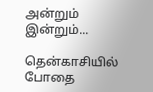அன்றும் இன்றும்...

தென்காசியில் போதை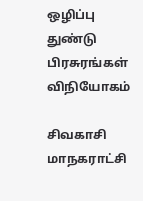ஒழிப்பு துண்டு பிரசுரங்கள் விநியோகம்

சிவகாசி மாநகராட்சி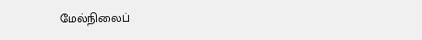மேல்நிலைப்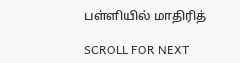பள்ளியில் மாதிரித்

SCROLL FOR NEXT